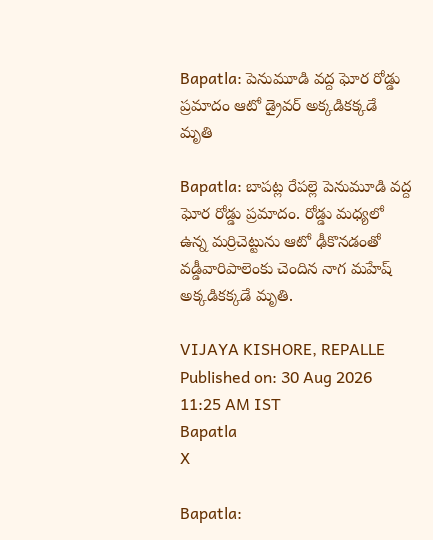Bapatla: పెనుమూడి వద్ద ఘోర రోడ్డు ప్రమాదం ఆటో డ్రైవర్ అక్కడికక్కడే మృతి

Bapatla: బాపట్ల రేపల్లె పెనుమూడి వద్ద ఘోర రోడ్డు ప్రమాదం. రోడ్డు మధ్యలో ఉన్న మర్రిచెట్టును ఆటో ఢీకొనడంతో వడ్డీవారిపాలెంకు చెందిన నాగ మహేష్ అక్కడికక్కడే మృతి.

VIJAYA KISHORE, REPALLE
Published on: 30 Aug 2026 11:25 AM IST
Bapatla
X

Bapatla: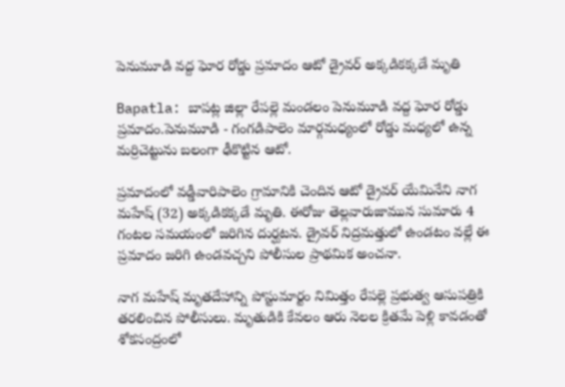పెనుమూడి వద్ద ఘోర రోడ్డు ప్రమాదం ఆటో డ్రైవర్ అక్కడికక్కడే మృతి

Bapatla: బాపట్ల జిల్లా రేపల్లె మండలం పెనుమూడి వద్ద ఘోర రోడ్డు ప్రమాదం.పెనుమూడి - గంగడిపాలెం మార్గమధ్యంలో రోడ్డు మధ్యలో ఉన్న మర్రిచెట్టును బలంగా ఢీకొట్టిన ఆటో.

ప్రమాదంలో వడ్డీవారిపాలెం గ్రామానికి చెందిన ఆటో డ్రైవర్ యేమినేని నాగ మహేష్ (32) అక్కడికక్కడే మృతి. ఈరోజు తెల్లవారుజామున సుమారు 4 గంటల సమయంలో జరిగిన దుర్ఘటన. డ్రైవర్ నిద్రమత్తులో ఉండటం వల్లే ఈ ప్రమాదం జరిగి ఉండవచ్చని పోలీసుల ప్రాథమిక అంచనా.

నాగ మహేష్ మృతదేహాన్ని పోస్టుమార్టం నిమిత్తం రేపల్లె ప్రభుత్వ ఆసుపత్రికి తరలించిన పోలీసులు. మృతుడికి కేవలం ఆరు నెలల క్రితమే పెళ్లి కావడంతో శోకసంద్రంలో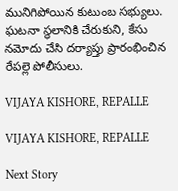మునిగిపోయిన కుటుంబ సభ్యులు. ఘటనా స్థలానికి చేరుకుని, కేసు నమోదు చేసి దర్యాప్తు ప్రారంభించిన రేపల్లె పోలీసులు.

VIJAYA KISHORE, REPALLE

VIJAYA KISHORE, REPALLE

Next Story